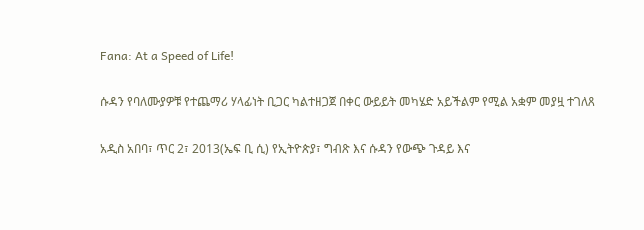Fana: At a Speed of Life!

ሱዳን የባለሙያዎቹ የተጨማሪ ሃላፊነት ቢጋር ካልተዘጋጀ በቀር ውይይት መካሄድ አይችልም የሚል አቋም መያዟ ተገለጸ

አዲስ አበባ፣ ጥር 2፣ 2013(ኤፍ ቢ ሲ) የኢትዮጵያ፣ ግብጽ እና ሱዳን የውጭ ጉዳይ እና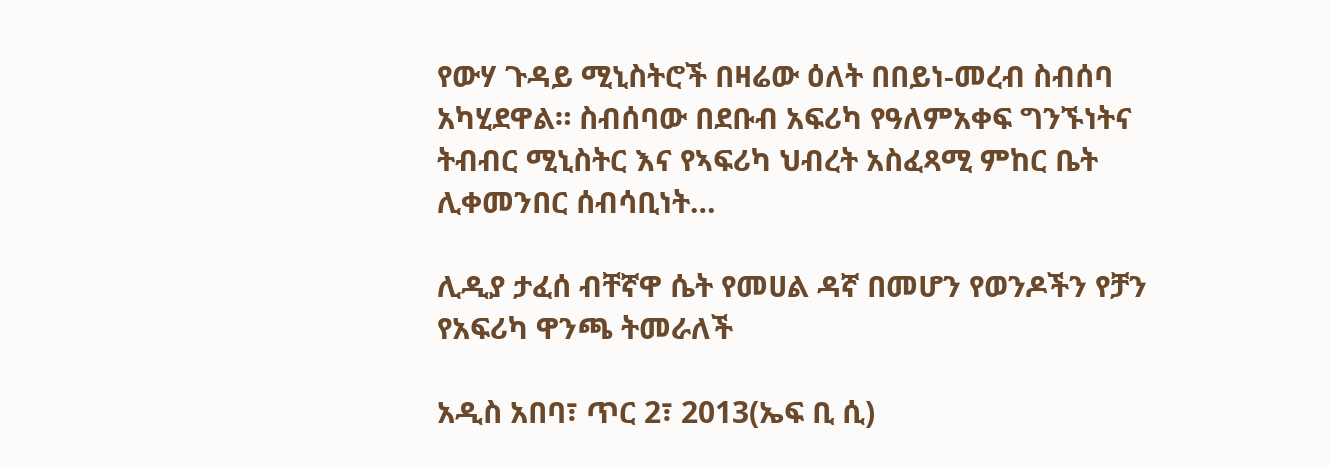የውሃ ጉዳይ ሚኒስትሮች በዛሬው ዕለት በበይነ-መረብ ስብሰባ አካሂደዋል። ስብሰባው በደቡብ አፍሪካ የዓለምአቀፍ ግንኙነትና ትብብር ሚኒስትር እና የኣፍሪካ ህብረት አስፈጻሚ ምከር ቤት ሊቀመንበር ሰብሳቢነት…

ሊዲያ ታፈሰ ብቸኛዋ ሴት የመሀል ዳኛ በመሆን የወንዶችን የቻን የአፍሪካ ዋንጫ ትመራለች

አዲስ አበባ፣ ጥር 2፣ 2013(ኤፍ ቢ ሲ)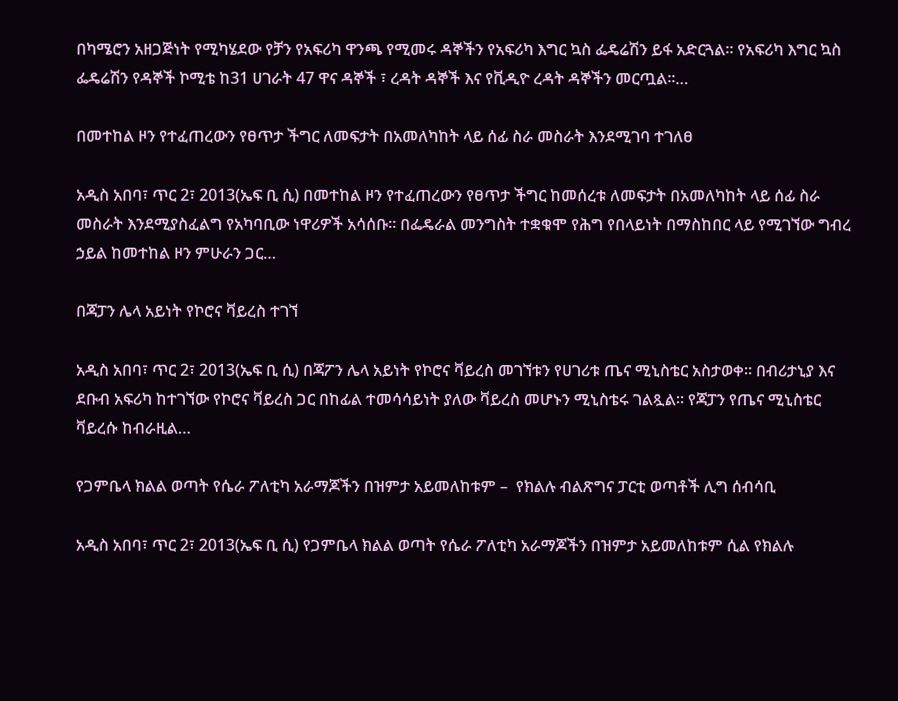በካሜሮን አዘጋጅነት የሚካሄደው የቻን የአፍሪካ ዋንጫ የሚመሩ ዳኞችን የአፍሪካ እግር ኳስ ፌዴሬሽን ይፋ አድርጓል። የአፍሪካ እግር ኳስ ፌዴሬሽን የዳኞች ኮሚቴ ከ31 ሀገራት 47 ዋና ዳኞች ፣ ረዳት ዳኞች እና የቪዲዮ ረዳት ዳኞችን መርጧል።…

በመተከል ዞን የተፈጠረውን የፀጥታ ችግር ለመፍታት በአመለካከት ላይ ሰፊ ስራ መስራት እንደሚገባ ተገለፀ

አዲስ አበባ፣ ጥር 2፣ 2013(ኤፍ ቢ ሲ) በመተከል ዞን የተፈጠረውን የፀጥታ ችግር ከመሰረቱ ለመፍታት በአመለካከት ላይ ሰፊ ስራ መስራት እንደሚያስፈልግ የአካባቢው ነዋሪዎች አሳሰቡ። በፌዴራል መንግስት ተቋቁሞ የሕግ የበላይነት በማስከበር ላይ የሚገኘው ግብረ ኃይል ከመተከል ዞን ምሁራን ጋር…

በጃፓን ሌላ አይነት የኮሮና ቫይረስ ተገኘ

አዲስ አበባ፣ ጥር 2፣ 2013(ኤፍ ቢ ሲ) በጃፖን ሌላ አይነት የኮሮና ቫይረስ መገኘቱን የሀገሪቱ ጤና ሚኒስቴር አስታወቀ። በብሪታኒያ እና ደቡብ አፍሪካ ከተገኘው የኮሮና ቫይረስ ጋር በከፊል ተመሳሳይነት ያለው ቫይረስ መሆኑን ሚኒስቴሩ ገልጿል። የጃፓን የጤና ሚኒስቴር ቫይረሱ ከብራዚል…

የጋምቤላ ክልል ወጣት የሴራ ፖለቲካ አራማጆችን በዝምታ አይመለከቱም –  የክልሉ ብልጽግና ፓርቲ ወጣቶች ሊግ ሰብሳቢ

አዲስ አበባ፣ ጥር 2፣ 2013(ኤፍ ቢ ሲ) የጋምቤላ ክልል ወጣት የሴራ ፖለቲካ አራማጆችን በዝምታ አይመለከቱም ሲል የክልሉ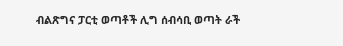ብልጽግና ፓርቲ ወጣቶች ሊግ ሰብሳቢ ወጣት ራች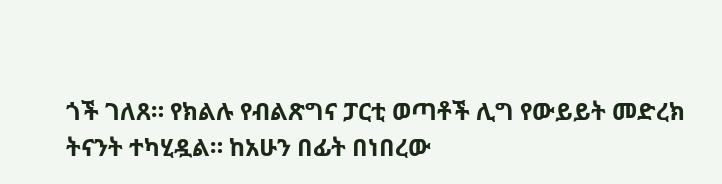ጎች ገለጸ። የክልሉ የብልጽግና ፓርቲ ወጣቶች ሊግ የውይይት መድረክ ትናንት ተካሂዷል። ከአሁን በፊት በነበረው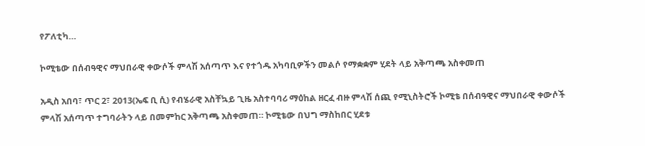የፖለቲካ…

ኮሚቴው በሰብዓዊና ማህበራዊ ቀውሶች ምላሽ አሰጣጥ እና የተጎዱ አካባቢዎችን መልሶ የማቋቋም ሂደት ላይ አቅጣጫ አስቀመጠ

አዲስ አበባ፣ ጥር 2፣ 2013(ኤፍ ቢ ሲ) የብሄራዊ አስቸኳይ ጊዜ አስተባባሪ ማዕከል ዘርፈ ብዙ ምላሽ ሰጪ የሚኒስትሮች ኮሚቴ በሰብዓዊና ማህበራዊ ቀውሶች ምላሽ አሰጣጥ ተግባራትን ላይ በመምከር አቅጣጫ አስቀመጠ። ኮሚቴው በህግ ማስከበር ሂደቱ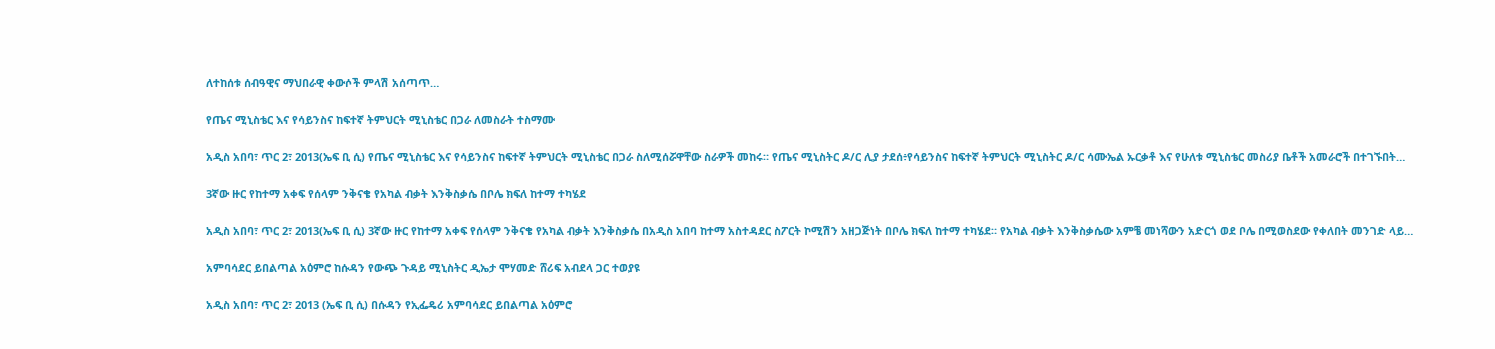ለተከሰቱ ሰብዓዊና ማህበራዊ ቀውሶች ምላሽ አሰጣጥ…

የጤና ሚኒስቴር እና የሳይንስና ከፍተኛ ትምህርት ሚኒስቴር በጋራ ለመስራት ተስማሙ

አዲስ አበባ፣ ጥር 2፣ 2013(ኤፍ ቢ ሲ) የጤና ሚኒስቴር እና የሳይንስና ከፍተኛ ትምህርት ሚኒስቴር በጋራ ስለሚሰሯዋቸው ስራዎች መከሩ። የጤና ሚኒስትር ዶ/ር ሊያ ታደሰ፥የሳይንስና ከፍተኛ ትምህርት ሚኒስትር ዶ/ር ሳሙኤል ኡርቃቶ እና የሁለቱ ሚኒስቴር መስሪያ ቤቶች አመራሮች በተገኙበት…

3ኛው ዙር የከተማ አቀፍ የሰላም ንቅናቄ የአካል ብቃት እንቅስቃሴ በቦሌ ክፍለ ከተማ ተካሄደ

አዲስ አበባ፣ ጥር 2፣ 2013(ኤፍ ቢ ሲ) 3ኛው ዙር የከተማ አቀፍ የሰላም ንቅናቄ የአካል ብቃት እንቅስቃሴ በአዲስ አበባ ከተማ አስተዳደር ስፖርት ኮሚሽን አዘጋጅነት በቦሌ ክፍለ ከተማ ተካሄደ። የአካል ብቃት እንቅስቃሴው አምቼ መነሻውን አድርጎ ወደ ቦሌ በሚወስደው የቀለበት መንገድ ላይ…

አምባሳደር ይበልጣል አዕምሮ ከሱዳን የውጭ ጉዳይ ሚኒስትር ዲኤታ ሞሃመድ ሸሪፍ አብደላ ጋር ተወያዩ

አዲስ አበባ፣ ጥር 2፣ 2013 (ኤፍ ቢ ሲ) በሱዳን የኢፌዴሪ አምባሳደር ይበልጣል አዕምሮ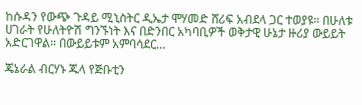ከሱዳን የውጭ ጉዳይ ሚኒስትር ዲኤታ ሞሃመድ ሸሪፍ አብደላ ጋር ተወያዩ። በሁለቱ ሀገራት የሁለትዮሽ ግንኙነት እና በድንበር አካባቢዎች ወቅታዊ ሁኔታ ዙሪያ ውይይት አድርገዋል። በውይይቱም አምባሳደር…

ጄኔራል ብርሃኑ ጁላ የጅቡቲን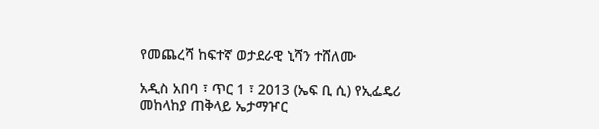የመጨረሻ ከፍተኛ ወታደራዊ ኒሻን ተሸለሙ

አዲስ አበባ ፣ ጥር 1 ፣ 2013 (ኤፍ ቢ ሲ) የኢፌዴሪ መከላከያ ጠቅላይ ኤታማዦር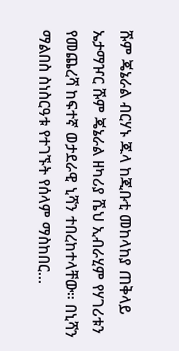ሹም ጄኔራል ብርሃኑ ጁላ ከጂቡቲ መከላከያ ጠቅላይ ኤታማዦር ሹም ጄኔራል ዘካሪያ ሼህ ኢብራሂም የሃገሪቱን የመጨረሻ ከፍተኛ ወታደራዊ ኒሻን ተበረከተላቸው። በኒሻን ማልበስ ስነስርዓቱ የተገኙት የሰላም ማስከበር…